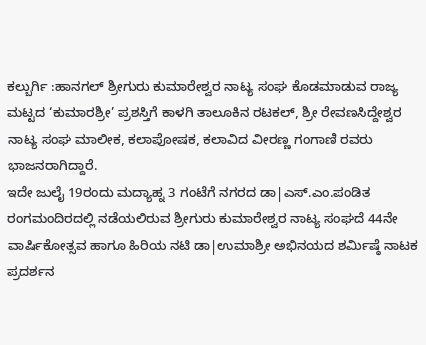ಕಲ್ಬುರ್ಗಿ :ಹಾನಗಲ್ ಶ್ರೀಗುರು ಕುಮಾರೇಶ್ವರ ನಾಟ್ಯ ಸಂಘ ಕೊಡಮಾಡುವ ರಾಜ್ಯ ಮಟ್ಟದ ‘ಕುಮಾರಶ್ರೀ’ ಪ್ರಶಸ್ತಿಗೆ ಕಾಳಗಿ ತಾಲೂಕಿನ ರಟಕಲ್, ಶ್ರೀ ರೇವಣಸಿದ್ದೇಶ್ವರ ನಾಟ್ಯ ಸಂಘ ಮಾಲೀಕ, ಕಲಾಪೋಷಕ, ಕಲಾವಿದ ವೀರಣ್ಣ ಗಂಗಾಣಿ ರವರು ಭಾಜನರಾಗಿದ್ದಾರೆ.
ಇದೇ ಜುಲೈ 19ರಂದು ಮದ್ಯಾಹ್ನ 3 ಗಂಟೆಗೆ ನಗರದ ಡಾ|ಎಸ್.ಎಂ.ಪಂಡಿತ ರಂಗಮಂದಿರದಲ್ಲಿ ನಡೆಯಲಿರುವ ಶ್ರೀಗುರು ಕುಮಾರೇಶ್ವರ ನಾಟ್ಯ ಸಂಘದೆ 44ನೇ ವಾರ್ಷಿಕೋತ್ಸವ ಹಾಗೂ ಹಿರಿಯ ನಟಿ ಡಾ|ಉಮಾಶ್ರೀ ಅಭಿನಯದ ಶರ್ಮಿಷ್ಠೆ ನಾಟಕ ಪ್ರದರ್ಶನ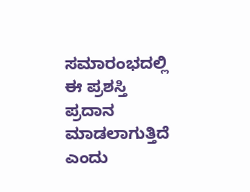ಸಮಾರಂಭದಲ್ಲಿ ಈ ಪ್ರಶಸ್ತಿ ಪ್ರದಾನ ಮಾಡಲಾಗುತ್ತಿದೆ ಎಂದು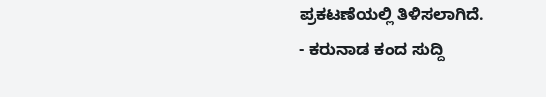ಪ್ರಕಟಣೆಯಲ್ಲಿ ತಿಳಿಸಲಾಗಿದೆ.
- ಕರುನಾಡ ಕಂದ ಸುದ್ದಿ